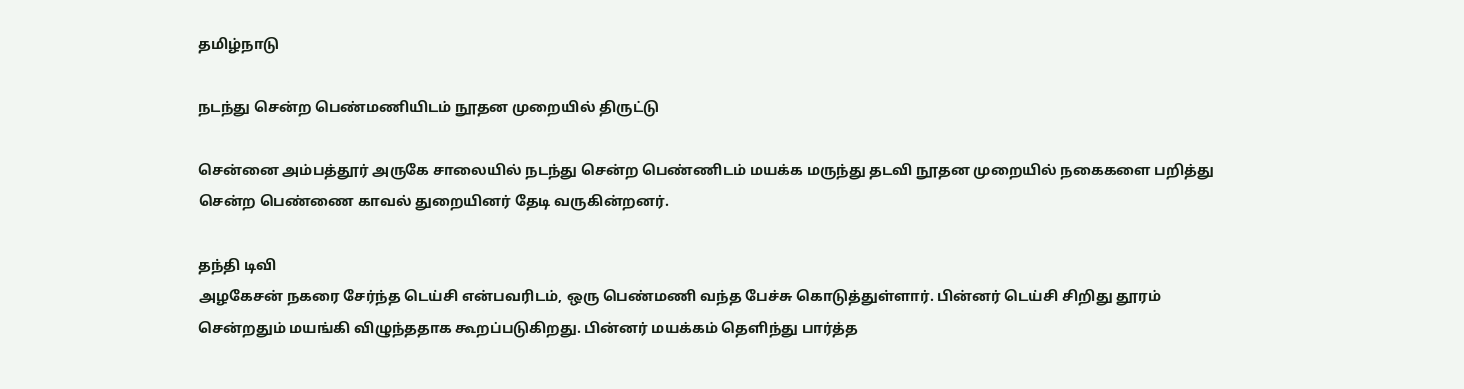தமிழ்நாடு

நடந்து சென்ற பெண்மணியிடம் நூதன முறையில் திருட்டு

சென்னை அம்பத்தூர் அருகே சாலையில் நடந்து சென்ற பெண்ணிடம் மயக்க மருந்து தடவி நூதன முறையில் நகைகளை பறித்து சென்ற பெண்ணை காவல் துறையினர் தேடி வருகின்றனர்.

தந்தி டிவி
அழகேசன் நகரை சேர்ந்த டெய்சி என்பவரிடம், ஒரு பெண்மணி வந்த பேச்சு கொடுத்துள்ளார். பின்னர் டெய்சி சிறிது தூரம் சென்றதும் மயங்கி விழுந்ததாக கூறப்படுகிறது. பின்னர் மயக்கம் தெளிந்து பார்த்த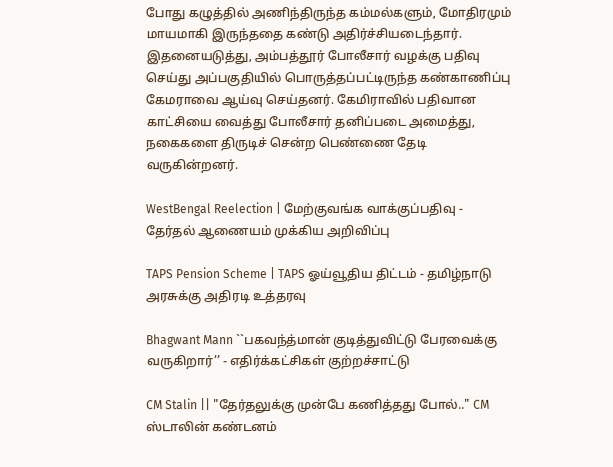போது கழுத்தில் அணிந்திருந்த கம்மல்களும், மோதிரமும் மாயமாகி இருந்ததை கண்டு அதிர்ச்சியடைந்தார். இதனையடுத்து, அம்பத்தூர் போலீசார் வழக்கு பதிவு செய்து அப்பகுதியில் பொருத்தப்பட்டிருந்த கண்காணிப்பு கேமராவை ஆய்வு செய்தனர். கேமிராவில் பதிவான காட்சியை வைத்து போலீசார் தனிப்படை அமைத்து, நகைகளை திருடிச் சென்ற பெண்ணை தேடி வருகின்றனர்.

WestBengal Reelection | மேற்குவங்க வாக்குப்பதிவு - தேர்தல் ஆணையம் முக்கிய அறிவிப்பு

TAPS Pension Scheme | TAPS ஓய்வூதிய திட்டம் - தமிழ்நாடு அரசுக்கு அதிரடி உத்தரவு

Bhagwant Mann ``பகவந்த்மான் குடித்துவிட்டு பேரவைக்கு வருகிறார்’’ - எதிர்க்கட்சிகள் குற்றச்சாட்டு

CM Stalin || "தேர்தலுக்கு முன்பே கணித்தது போல்.." CM ஸ்டாலின் கண்டனம்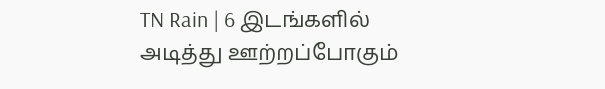TN Rain | 6 இடங்களில் அடித்து ஊற்றப்போகும்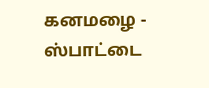கனமழை - ஸ்பாட்டை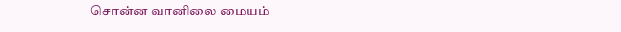சொன்ன வானிலை மையம்